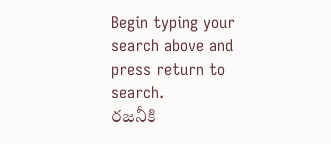Begin typing your search above and press return to search.
రజనీకి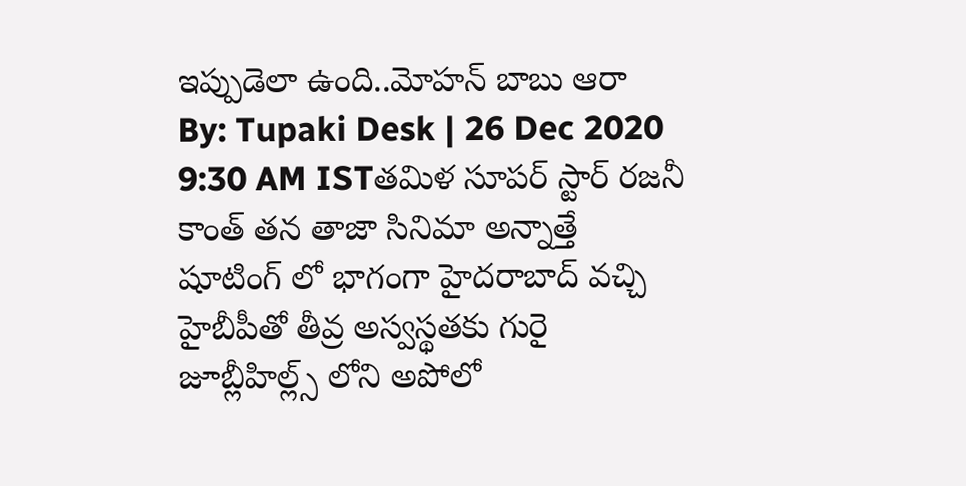ఇప్పుడెలా ఉంది..మోహన్ బాబు ఆరా
By: Tupaki Desk | 26 Dec 2020 9:30 AM ISTతమిళ సూపర్ స్టార్ రజనీ కాంత్ తన తాజా సినిమా అన్నాత్తే షూటింగ్ లో భాగంగా హైదరాబాద్ వచ్చి హైబీపీతో తీవ్ర అస్వస్థతకు గురై జూబ్లీహిల్ల్స్ లోని అపోలో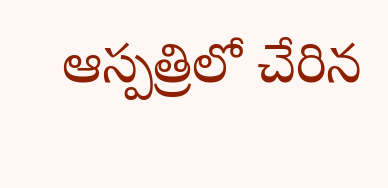ఆస్పత్రిలో చేరిన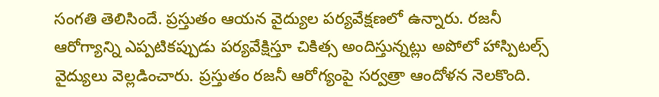సంగతి తెలిసిందే. ప్రస్తుతం ఆయన వైద్యుల పర్యవేక్షణలో ఉన్నారు. రజనీ ఆరోగ్యాన్ని ఎప్పటికప్పుడు పర్యవేక్షిస్తూ చికిత్స అందిస్తున్నట్లు అపోలో హాస్పిటల్స్ వైద్యులు వెల్లడించారు. ప్రస్తుతం రజనీ ఆరోగ్యంపై సర్వత్రా ఆందోళన నెలకొంది.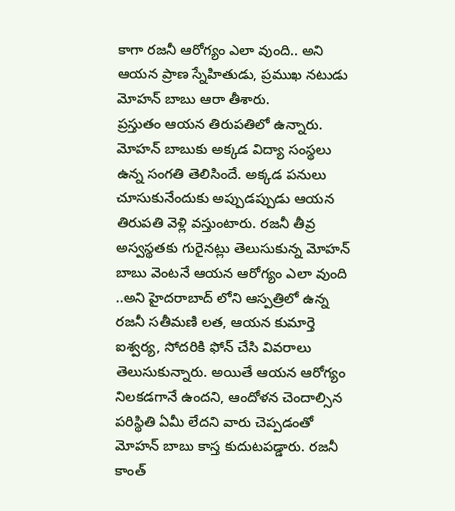కాగా రజనీ ఆరోగ్యం ఎలా వుంది.. అని ఆయన ప్రాణ స్నేహితుడు, ప్రముఖ నటుడు మోహన్ బాబు ఆరా తీశారు.
ప్రస్తుతం ఆయన తిరుపతిలో ఉన్నారు. మోహన్ బాబుకు అక్కడ విద్యా సంస్థలు ఉన్న సంగతి తెలిసిందే. అక్కడ పనులు చూసుకునేందుకు అప్పుడప్పుడు ఆయన తిరుపతి వెళ్లి వస్తుంటారు. రజనీ తీవ్ర అస్వస్థతకు గురైనట్లు తెలుసుకున్న మోహన్ బాబు వెంటనే ఆయన ఆరోగ్యం ఎలా వుంది ..అని హైదరాబాద్ లోని ఆస్పత్రిలో ఉన్న రజనీ సతీమణి లత, ఆయన కుమార్తె ఐశ్వర్య, సోదరికి ఫోన్ చేసి వివరాలు తెలుసుకున్నారు. అయితే ఆయన ఆరోగ్యం నిలకడగానే ఉందని, ఆందోళన చెందాల్సిన పరిస్థితి ఏమీ లేదని వారు చెప్పడంతో మోహన్ బాబు కాస్త కుదుటపడ్డారు. రజనీ కాంత్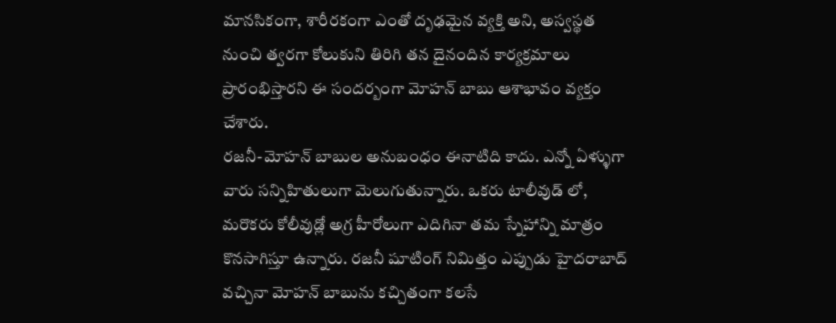మానసికంగా, శారీరకంగా ఎంతో దృఢమైన వ్యక్తి అని, అస్వస్థత నుంచి త్వరగా కోలుకుని తిరిగి తన దైనందిన కార్యక్రమాలు ప్రారంభిస్తారని ఈ సందర్బంగా మోహన్ బాబు ఆశాభావం వ్యక్తం చేశారు.
రజనీ-మోహన్ బాబుల అనుబంధం ఈనాటిది కాదు. ఎన్నో ఏళ్ళుగా వారు సన్నిహితులుగా మెలుగుతున్నారు. ఒకరు టాలీవుడ్ లో, మరొకరు కోలీవుడ్లో అగ్ర హీరోలుగా ఎదిగినా తమ స్నేహాన్ని మాత్రం కొనసాగిస్తూ ఉన్నారు. రజనీ షూటింగ్ నిమిత్తం ఎప్పుడు హైదరాబాద్ వచ్చినా మోహన్ బాబును కచ్చితంగా కలసే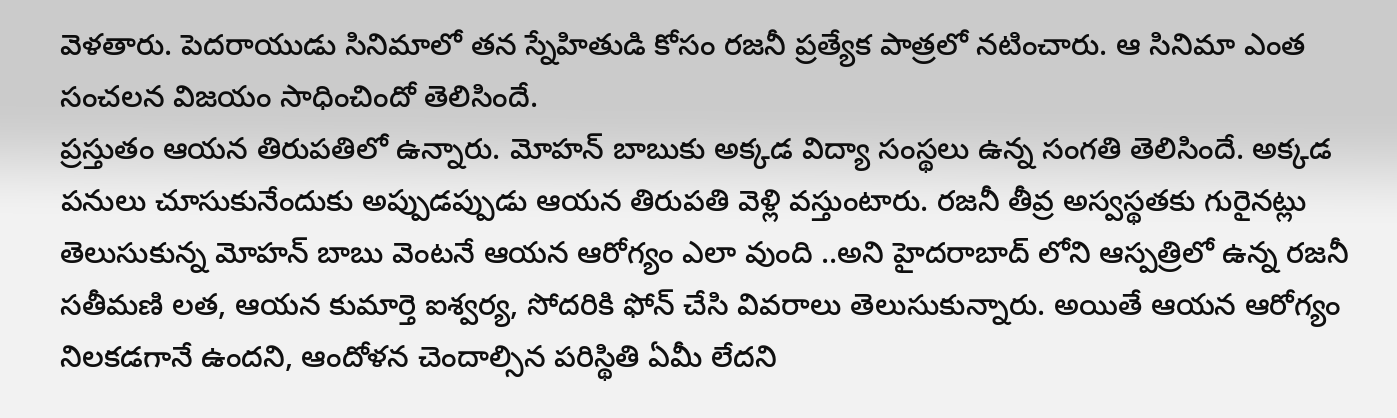వెళతారు. పెదరాయుడు సినిమాలో తన స్నేహితుడి కోసం రజనీ ప్రత్యేక పాత్రలో నటించారు. ఆ సినిమా ఎంత సంచలన విజయం సాధించిందో తెలిసిందే.
ప్రస్తుతం ఆయన తిరుపతిలో ఉన్నారు. మోహన్ బాబుకు అక్కడ విద్యా సంస్థలు ఉన్న సంగతి తెలిసిందే. అక్కడ పనులు చూసుకునేందుకు అప్పుడప్పుడు ఆయన తిరుపతి వెళ్లి వస్తుంటారు. రజనీ తీవ్ర అస్వస్థతకు గురైనట్లు తెలుసుకున్న మోహన్ బాబు వెంటనే ఆయన ఆరోగ్యం ఎలా వుంది ..అని హైదరాబాద్ లోని ఆస్పత్రిలో ఉన్న రజనీ సతీమణి లత, ఆయన కుమార్తె ఐశ్వర్య, సోదరికి ఫోన్ చేసి వివరాలు తెలుసుకున్నారు. అయితే ఆయన ఆరోగ్యం నిలకడగానే ఉందని, ఆందోళన చెందాల్సిన పరిస్థితి ఏమీ లేదని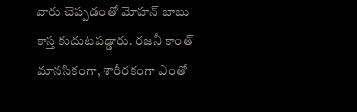వారు చెప్పడంతో మోహన్ బాబు కాస్త కుదుటపడ్డారు. రజనీ కాంత్ మానసికంగా, శారీరకంగా ఎంతో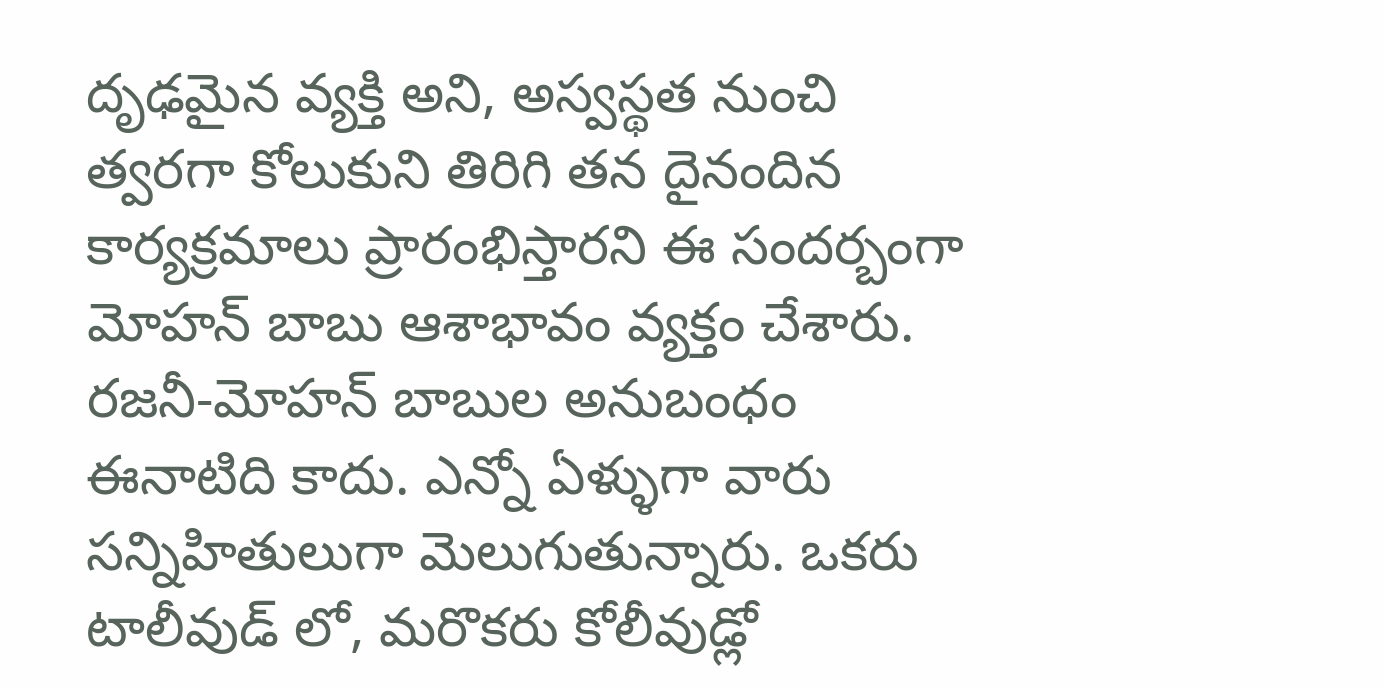దృఢమైన వ్యక్తి అని, అస్వస్థత నుంచి త్వరగా కోలుకుని తిరిగి తన దైనందిన కార్యక్రమాలు ప్రారంభిస్తారని ఈ సందర్బంగా మోహన్ బాబు ఆశాభావం వ్యక్తం చేశారు.
రజనీ-మోహన్ బాబుల అనుబంధం ఈనాటిది కాదు. ఎన్నో ఏళ్ళుగా వారు సన్నిహితులుగా మెలుగుతున్నారు. ఒకరు టాలీవుడ్ లో, మరొకరు కోలీవుడ్లో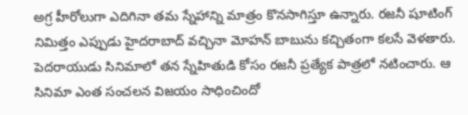అగ్ర హీరోలుగా ఎదిగినా తమ స్నేహాన్ని మాత్రం కొనసాగిస్తూ ఉన్నారు. రజనీ షూటింగ్ నిమిత్తం ఎప్పుడు హైదరాబాద్ వచ్చినా మోహన్ బాబును కచ్చితంగా కలసే వెళతారు. పెదరాయుడు సినిమాలో తన స్నేహితుడి కోసం రజనీ ప్రత్యేక పాత్రలో నటించారు. ఆ సినిమా ఎంత సంచలన విజయం సాధించిందో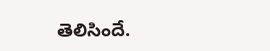తెలిసిందే.